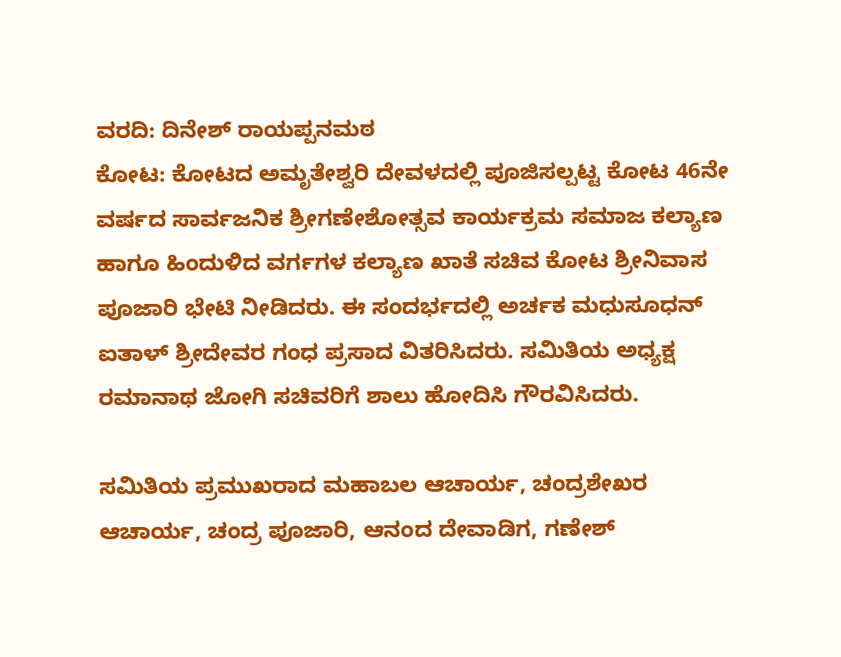ವರದಿ: ದಿನೇಶ್ ರಾಯಪ್ಪನಮಠ
ಕೋಟ: ಕೋಟದ ಅಮೃತೇಶ್ವರಿ ದೇವಳದಲ್ಲಿ ಪೂಜಿಸಲ್ಪಟ್ಟ ಕೋಟ 46ನೇ ವರ್ಷದ ಸಾರ್ವಜನಿಕ ಶ್ರೀಗಣೇಶೋತ್ಸವ ಕಾರ್ಯಕ್ರಮ ಸಮಾಜ ಕಲ್ಯಾಣ ಹಾಗೂ ಹಿಂದುಳಿದ ವರ್ಗಗಳ ಕಲ್ಯಾಣ ಖಾತೆ ಸಚಿವ ಕೋಟ ಶ್ರೀನಿವಾಸ ಪೂಜಾರಿ ಭೇಟಿ ನೀಡಿದರು. ಈ ಸಂದರ್ಭದಲ್ಲಿ ಅರ್ಚಕ ಮಧುಸೂಧನ್ ಐತಾಳ್ ಶ್ರೀದೇವರ ಗಂಧ ಪ್ರಸಾದ ವಿತರಿಸಿದರು. ಸಮಿತಿಯ ಅಧ್ಯಕ್ಷ ರಮಾನಾಥ ಜೋಗಿ ಸಚಿವರಿಗೆ ಶಾಲು ಹೋದಿಸಿ ಗೌರವಿಸಿದರು.

ಸಮಿತಿಯ ಪ್ರಮುಖರಾದ ಮಹಾಬಲ ಆಚಾರ್ಯ, ಚಂದ್ರಶೇಖರ ಆಚಾರ್ಯ, ಚಂದ್ರ ಪೂಜಾರಿ, ಆನಂದ ದೇವಾಡಿಗ, ಗಣೇಶ್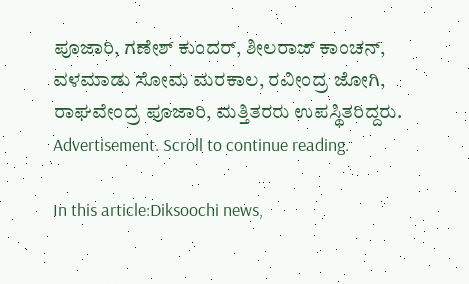ಪೂಜಾರಿ, ಗಣೇಶ್ ಕುಂದರ್, ಶೀಲರಾಜ್ ಕಾಂಚನ್, ವಳಮಾಡು ಸೋಮ ಮರಕಾಲ, ರವೀಂದ್ರ ಜೋಗಿ, ರಾಘವೇಂದ್ರ ಪೂಜಾರಿ, ಮತ್ತಿತರರು ಉಪಸ್ಥಿತರಿದ್ದರು.
Advertisement. Scroll to continue reading.

In this article:Diksoochi news,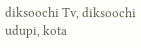diksoochi Tv, diksoochi udupi, kota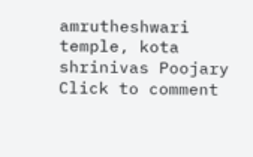amrutheshwari temple, kota shrinivas Poojary
Click to comment